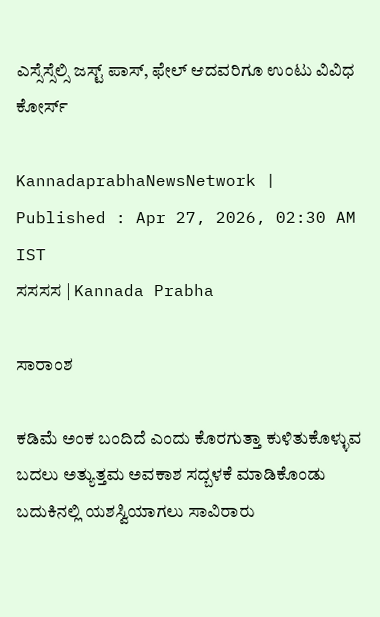ಎಸ್ಸೆಸ್ಸೆಲ್ಸಿ ಜಸ್ಟ್‌ ಪಾಸ್‌, ಫೇಲ್‌ ಆದವರಿಗೂ ಉಂಟು ವಿವಿಧ ಕೋರ್ಸ್

KannadaprabhaNewsNetwork |
Published : Apr 27, 2026, 02:30 AM IST
ಸಸಸಸ | Kannada Prabha

ಸಾರಾಂಶ

ಕಡಿಮೆ ಅಂಕ ಬಂದಿದೆ ಎಂದು ಕೊರಗುತ್ತಾ ಕುಳಿತುಕೊಳ್ಳುವ ಬದಲು ಅತ್ಯುತ್ತಮ ಅವಕಾಶ ಸದ್ಬಳಕೆ ಮಾಡಿಕೊಂಡು ಬದುಕಿನಲ್ಲಿ ಯಶಸ್ವಿಯಾಗಲು ಸಾವಿರಾರು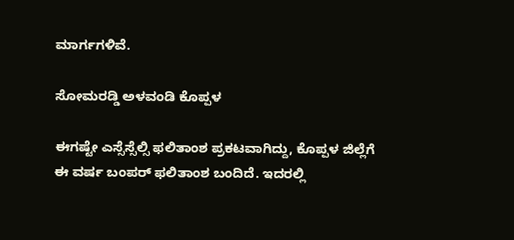ಮಾರ್ಗಗಳಿವೆ.

ಸೋಮರಡ್ಡಿ ಅಳವಂಡಿ ಕೊಪ್ಪಳ

ಈಗಷ್ಟೇ ಎಸ್ಸೆಸ್ಸೆಲ್ಸಿ ಫಲಿತಾಂಶ ಪ್ರಕಟವಾಗಿದ್ದು, ಕೊಪ್ಪಳ ಜಿಲ್ಲೆಗೆ ಈ ವರ್ಷ ಬಂಪರ್ ಫಲಿತಾಂಶ ಬಂದಿದೆ. ಇದರಲ್ಲಿ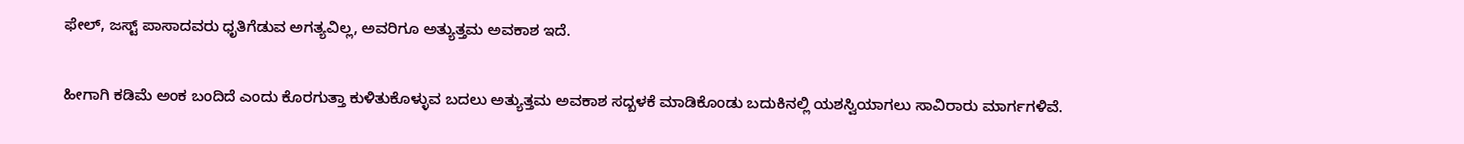ಫೇಲ್‌, ಜಸ್ಟ್‌ ಪಾಸಾದವರು ಧೃತಿಗೆಡುವ ಅಗತ್ಯವಿಲ್ಲ, ಅವರಿಗೂ ಅತ್ಯುತ್ತಮ ಅವಕಾಶ ಇದೆ.

ಹೀಗಾಗಿ ಕಡಿಮೆ ಅಂಕ ಬಂದಿದೆ ಎಂದು ಕೊರಗುತ್ತಾ ಕುಳಿತುಕೊಳ್ಳುವ ಬದಲು ಅತ್ಯುತ್ತಮ ಅವಕಾಶ ಸದ್ಬಳಕೆ ಮಾಡಿಕೊಂಡು ಬದುಕಿನಲ್ಲಿ ಯಶಸ್ವಿಯಾಗಲು ಸಾವಿರಾರು ಮಾರ್ಗಗಳಿವೆ.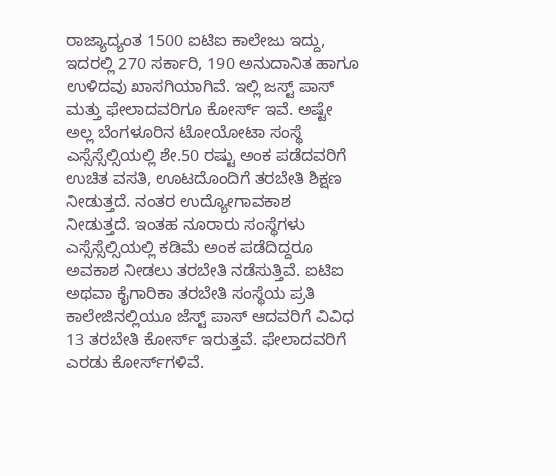ರಾಜ್ಯಾದ್ಯಂತ 1500 ಐಟಿಐ ಕಾಲೇಜು ಇದ್ದು, ಇದರಲ್ಲಿ 270 ಸರ್ಕಾರಿ, 190 ಅನುದಾನಿತ ಹಾಗೂ ಉಳಿದವು ಖಾಸಗಿಯಾಗಿವೆ. ಇಲ್ಲಿ ಜಸ್ಟ್ ಪಾಸ್‌ ಮತ್ತು ಫೇಲಾದವರಿಗೂ ಕೋರ್ಸ್ ಇವೆ. ಅಷ್ಟೇ ಅಲ್ಲ ಬೆಂಗಳೂರಿನ ಟೋಯೋಟಾ ಸಂಸ್ಥೆ ಎಸ್ಸೆಸ್ಸೆಲ್ಸಿಯಲ್ಲಿ ಶೇ.50 ರಷ್ಟು ಅಂಕ ಪಡೆದವರಿಗೆ ಉಚಿತ ವಸತಿ, ಊಟದೊಂದಿಗೆ ತರಬೇತಿ ಶಿಕ್ಷಣ ನೀಡುತ್ತದೆ. ನಂತರ ಉದ್ಯೋಗಾವಕಾಶ ನೀಡುತ್ತದೆ. ಇಂತಹ ನೂರಾರು ಸಂಸ್ಥೆಗಳು ಎಸ್ಸೆಸ್ಸೆಲ್ಸಿಯಲ್ಲಿ ಕಡಿಮೆ ಅಂಕ ಪಡೆದಿದ್ದರೂ ಅವಕಾಶ ನೀಡಲು ತರಬೇತಿ ನಡೆಸುತ್ತಿವೆ. ಐಟಿಐ ಅಥವಾ ಕೈಗಾರಿಕಾ ತರಬೇತಿ ಸಂಸ್ಥೆಯ ಪ್ರತಿ ಕಾಲೇಜಿನಲ್ಲಿಯೂ ಜೆಸ್ಟ್ ಪಾಸ್ ಆದವರಿಗೆ ವಿವಿಧ 13 ತರಬೇತಿ ಕೋರ್ಸ್ ಇರುತ್ತವೆ. ಫೇಲಾದವರಿಗೆ ಎರಡು ಕೋರ್ಸ್‌ಗಳಿವೆ.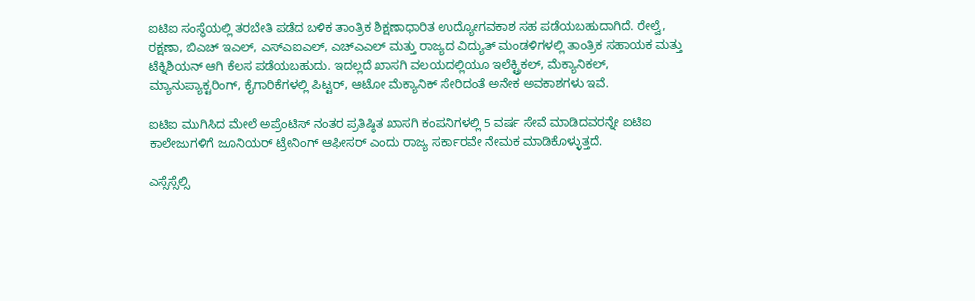ಐಟಿಐ ಸಂಸ್ಥೆಯಲ್ಲಿ ತರಬೇತಿ ಪಡೆದ ಬಳಿಕ ತಾಂತ್ರಿಕ ಶಿಕ್ಷಣಾಧಾರಿತ ಉದ್ಯೋಗವಕಾಶ ಸಹ ಪಡೆಯಬಹುದಾಗಿದೆ. ರೇಲ್ವೆ, ರಕ್ಷಣಾ, ಬಿಎಚ್ ಇಎಲ್, ಎಸ್ಎಐಎಲ್, ಎಚ್ಎಎಲ್ ಮತ್ತು ರಾಜ್ಯದ ವಿದ್ಯುತ್ ಮಂಡಳಿಗಳಲ್ಲಿ ತಾಂತ್ರಿಕ ಸಹಾಯಕ ಮತ್ತು ಟೆಕ್ನಿಶಿಯನ್ ಆಗಿ ಕೆಲಸ ಪಡೆಯಬಹುದು. ಇದಲ್ಲದೆ ಖಾಸಗಿ ವಲಯದಲ್ಲಿಯೂ ಇಲೆಕ್ಟ್ರಿಕಲ್, ಮೆಕ್ಯಾನಿಕಲ್, ಮ್ಯಾನುಪ್ಯಾಕ್ಟರಿಂಗ್, ಕೈಗಾರಿಕೆಗಳಲ್ಲಿ ಪಿಟ್ಟರ್, ಆಟೋ ಮೆಕ್ಯಾನಿಕ್ ಸೇರಿದಂತೆ ಅನೇಕ ಅವಕಾಶಗಳು ಇವೆ.

ಐಟಿಐ ಮುಗಿಸಿದ ಮೇಲೆ ಅಪ್ರೆಂಟಿಸ್ ನಂತರ ಪ್ರತಿಷ್ಠಿತ ಖಾಸಗಿ ಕಂಪನಿಗಳಲ್ಲಿ 5 ವರ್ಷ ಸೇವೆ ಮಾಡಿದವರನ್ನೇ ಐಟಿಐ ಕಾಲೇಜುಗಳಿಗೆ ಜೂನಿಯರ್ ಟ್ರೇನಿಂಗ್ ಆಫೀಸರ್ ಎಂದು ರಾಜ್ಯ ಸರ್ಕಾರವೇ ನೇಮಕ ಮಾಡಿಕೊಳ್ಳುತ್ತದೆ.

ಎಸ್ಸೆಸ್ಸೆಲ್ಸಿ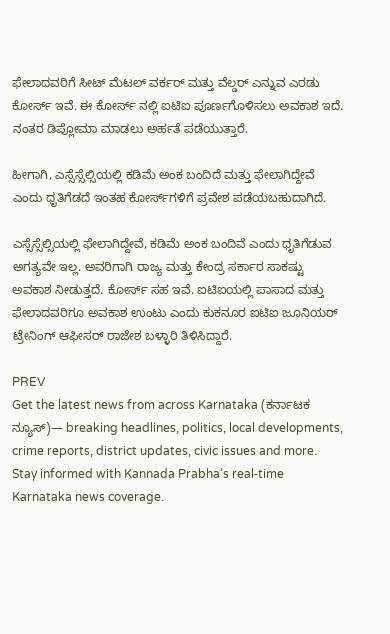ಫೇಲಾದವರಿಗೆ ಸೀಟ್ ಮೆಟಲ್ ವರ್ಕರ್ ಮತ್ತು ವೆಲ್ಡರ್ ಎನ್ನುವ ಎರಡು ಕೋರ್ಸ್ ಇವೆ. ಈ ಕೋರ್ಸ್ ನಲ್ಲಿ ಐಟಿಐ ಪೂರ್ಣಗೊಳಿಸಲು ಅವಕಾಶ ಇದೆ. ನಂತರ ಡಿಪ್ಲೋಮಾ ಮಾಡಲು ಅರ್ಹತೆ ಪಡೆಯುತ್ತಾರೆ.

ಹೀಗಾಗಿ, ಎಸ್ಸೆಸ್ಸೆಲ್ಸಿಯಲ್ಲಿ ಕಡಿಮೆ ಅಂಕ ಬಂದಿದೆ ಮತ್ತು ಫೇಲಾಗಿದ್ದೇವೆ ಎಂದು ಧೃತಿಗೆಡದೆ ಇಂತಹ ಕೋರ್ಸ್‌ಗಳಿಗೆ ಪ್ರವೇಶ ಪಡೆಯಬಹುದಾಗಿದೆ.

ಎಸ್ಸೆಸ್ಸೆಲ್ಸಿಯಲ್ಲಿ ಫೇಲಾಗಿದ್ದೇವೆ, ಕಡಿಮೆ ಅಂಕ ಬಂದಿವೆ ಎಂದು ಧೃತಿಗೆಡುವ ಅಗತ್ಯವೇ ಇಲ್ಲ. ಅವರಿಗಾಗಿ ರಾಜ್ಯ ಮತ್ತು ಕೇಂದ್ರ ಸರ್ಕಾರ ಸಾಕಷ್ಟು ಅವಕಾಶ ನೀಡುತ್ತದೆ. ಕೋರ್ಸ್ ಸಹ ಇವೆ. ಐಟಿಐಯಲ್ಲಿ ಪಾಸಾದ ಮತ್ತು ಫೇಲಾದವರಿಗೂ ಅವಕಾಶ ಉಂಟು ಎಂದು ಕುಕನೂರ ಐಟಿಐ ಜೂನಿಯರ್ ಟ್ರೇನಿಂಗ್ ಆಫೀಸರ್ ರಾಜೇಶ ಬಳ್ಳಾರಿ ತಿಳಿಸಿದ್ದಾರೆ.

PREV
Get the latest news from across Karnataka (ಕರ್ನಾಟಕ ನ್ಯೂಸ್)— breaking headlines, politics, local developments, crime reports, district updates, civic issues and more. Stay informed with Kannada Prabha’s real‑time Karnataka news coverage.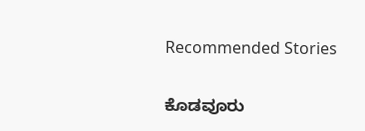Recommended Stories

ಕೊಡವೂರು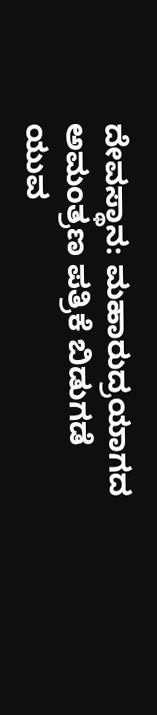ದೇವಸ್ಥಾನ: ಮಹಾರುದ್ರಯಾಗದ ಅಮಂತ್ರಣ ಪತ್ರಿಕೆ ಬಿಡುಗಡೆ
ಯುವ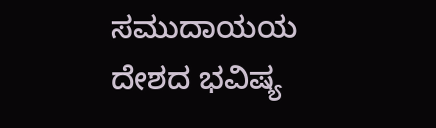ಸಮುದಾಯಯ ದೇಶದ ಭವಿಷ್ಯ